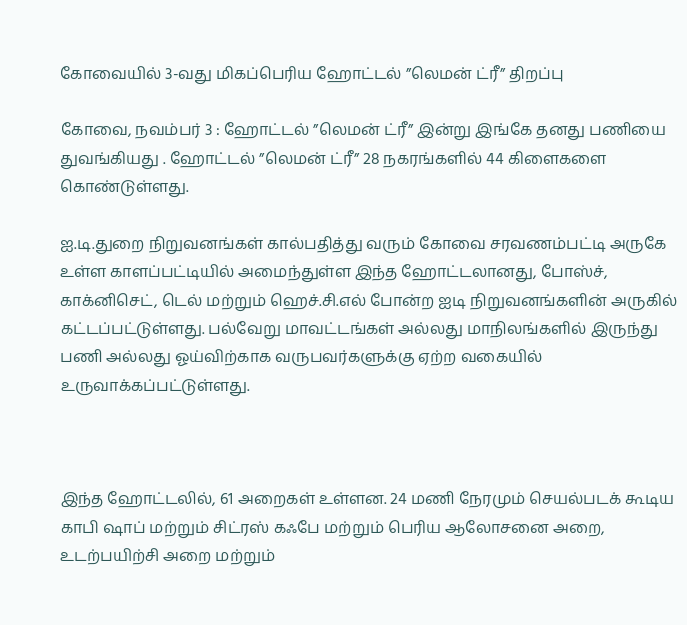கோவையில் 3-வது மிகப்பெரிய ஹோட்டல் ”லெமன் ட்ரீ” திறப்பு

கோவை, நவம்பர் 3 : ஹோட்டல் ”லெமன் ட்ரீ” இன்று இங்கே தனது பணியை  துவங்கியது . ஹோட்டல் ”லெமன் ட்ரீ” 28 நகரங்களில் 44 கிளைகளை கொண்டுள்ளது.

ஐ.டி.துறை நிறுவனங்கள் கால்பதித்து வரும் கோவை சரவணம்பட்டி அருகே உள்ள காளப்பட்டியில் அமைந்துள்ள இந்த ஹோட்டலானது, போஸ்ச், காக்னிசெட், டெல் மற்றும் ஹெச்.சி.எல் போன்ற ஐடி நிறுவனங்களின் அருகில் கட்டப்பட்டுள்ளது. பல்வேறு மாவட்டங்கள் அல்லது மாநிலங்களில் இருந்து பணி அல்லது ஓய்விற்காக வருபவர்களுக்கு ஏற்ற வகையில் உருவாக்கப்பட்டுள்ளது.



இந்த ஹோட்டலில், 61 அறைகள் உள்ளன. 24 மணி நேரமும் செயல்படக் கூடிய காபி ஷாப் மற்றும் சிட்ரஸ் கஃபே மற்றும் பெரிய ஆலோசனை அறை, உடற்பயிற்சி அறை மற்றும்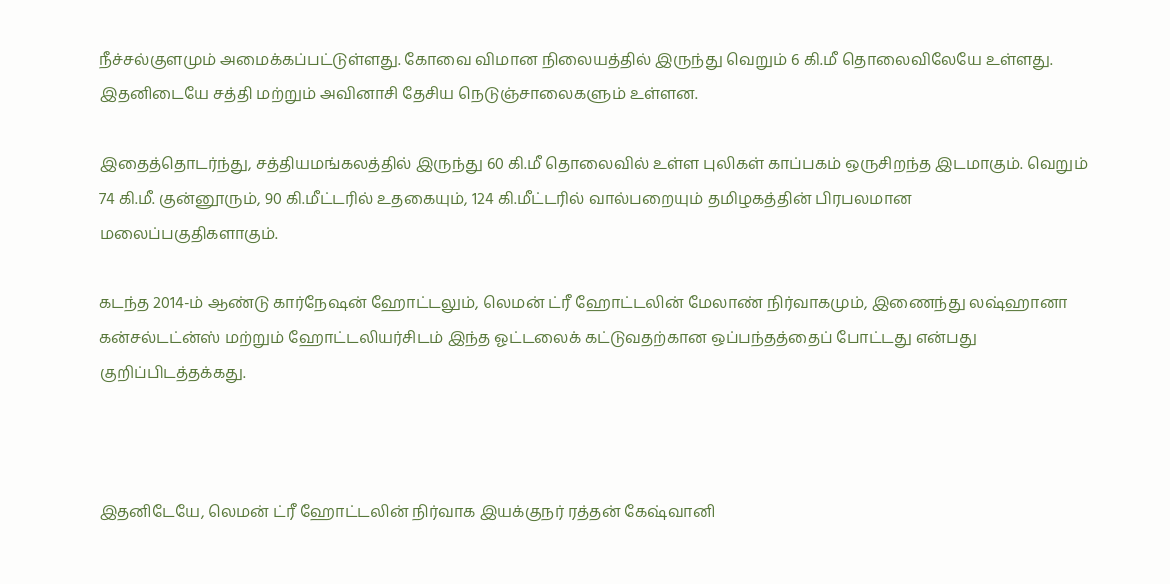நீச்சல்குளமும் அமைக்கப்பட்டுள்ளது. கோவை விமான நிலையத்தில் இருந்து வெறும் 6 கி.மீ தொலைவிலேயே உள்ளது. இதனிடையே சத்தி மற்றும் அவினாசி தேசிய நெடுஞ்சாலைகளும் உள்ளன.

இதைத்தொடர்ந்து, சத்தியமங்கலத்தில் இருந்து 60 கி.மீ தொலைவில் உள்ள புலிகள் காப்பகம் ஒருசிறந்த இடமாகும். வெறும் 74 கி.மீ. குன்னூரும், 90 கி.மீட்டரில் உதகையும், 124 கி.மீட்டரில் வால்பறையும் தமிழகத்தின் பிரபலமான மலைப்பகுதிகளாகும்.

கடந்த 2014-ம் ஆண்டு கார்நேஷன் ஹோட்டலும், லெமன் ட்ரீ ஹோட்டலின் மேலாண் நிர்வாகமும், இணைந்து லஷ்ஹானா கன்சல்டட்ன்ஸ் மற்றும் ஹோட்டலியர்சிடம் இந்த ஓட்டலைக் கட்டுவதற்கான ஒப்பந்தத்தைப் போட்டது என்பது குறிப்பிடத்தக்கது.



இதனிடேயே, லெமன் ட்ரீ ஹோட்டலின் நிர்வாக இயக்குநர் ரத்தன் கேஷ்வானி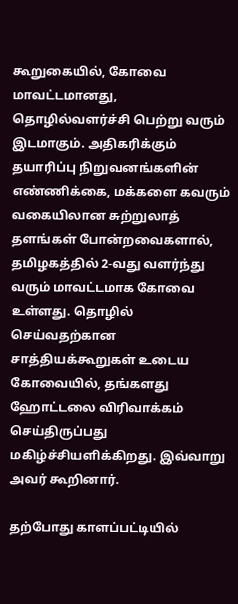கூறுகையில், கோவை மாவட்டமானது, தொழில்வளர்ச்சி பெற்று வரும் இடமாகும். அதிகரிக்கும் தயாரிப்பு நிறுவனங்களின் எண்ணிக்கை, மக்களை கவரும் வகையிலான சுற்றுலாத் தளங்கள் போன்றவைகளால், தமிழகத்தில் 2-வது வளர்ந்து வரும் மாவட்டமாக கோவை உள்ளது. தொழில் செய்வதற்கான சாத்தியக்கூறுகள் உடைய கோவையில், தங்களது ஹோட்டலை விரிவாக்கம் செய்திருப்பது மகிழ்ச்சியளிக்கிறது. இவ்வாறு அவர் கூறினார்.

தற்போது காளப்பட்டியில்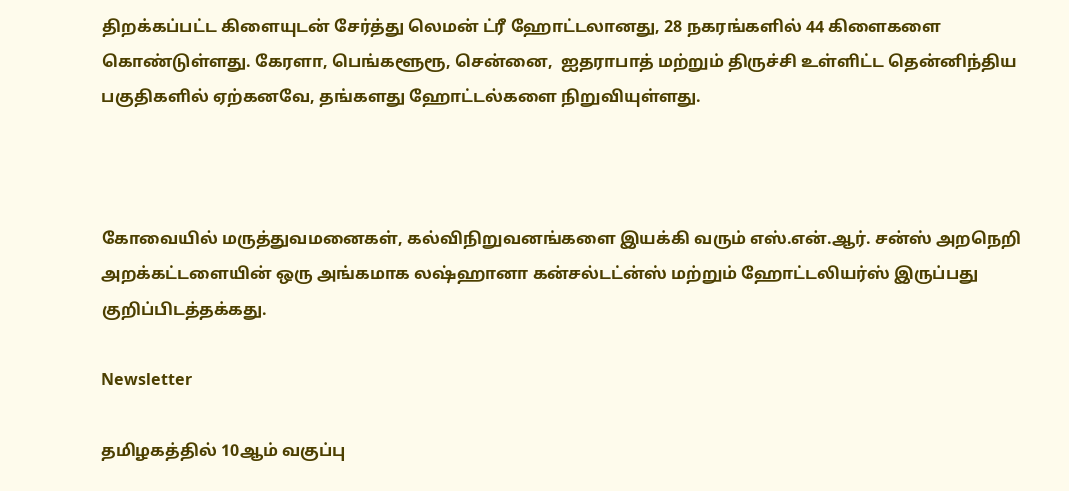திறக்கப்பட்ட கிளையுடன் சேர்த்து லெமன் ட்ரீ ஹோட்டலானது, 28 நகரங்களில் 44 கிளைகளை கொண்டுள்ளது. கேரளா, பெங்களூரூ, சென்னை,  ஐதராபாத் மற்றும் திருச்சி உள்ளிட்ட தென்னிந்திய பகுதிகளில் ஏற்கனவே, தங்களது ஹோட்டல்களை நிறுவியுள்ளது.



கோவையில் மருத்துவமனைகள், கல்விநிறுவனங்களை இயக்கி வரும் எஸ்.என்.ஆர். சன்ஸ் அறநெறி அறக்கட்டளையின் ஒரு அங்கமாக லஷ்ஹானா கன்சல்டட்ன்ஸ் மற்றும் ஹோட்டலியர்ஸ் இருப்பது குறிப்பிடத்தக்கது.

Newsletter

தமிழகத்தில் 10ஆம் வகுப்பு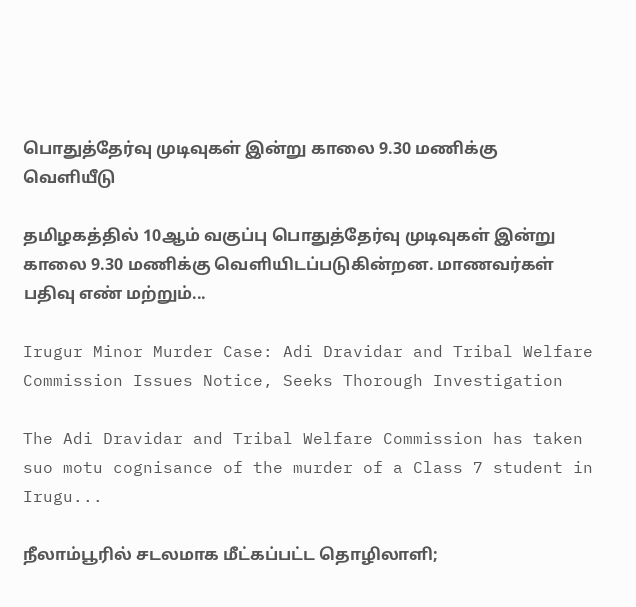பொதுத்தேர்வு முடிவுகள் இன்று காலை 9.30 மணிக்கு வெளியீடு

தமிழகத்தில் 10ஆம் வகுப்பு பொதுத்தேர்வு முடிவுகள் இன்று காலை 9.30 மணிக்கு வெளியிடப்படுகின்றன. மாணவர்கள் பதிவு எண் மற்றும்...

Irugur Minor Murder Case: Adi Dravidar and Tribal Welfare Commission Issues Notice, Seeks Thorough Investigation

The Adi Dravidar and Tribal Welfare Commission has taken suo motu cognisance of the murder of a Class 7 student in Irugu...

நீலாம்பூரில் சடலமாக மீட்கப்பட்ட தொழிலாளி;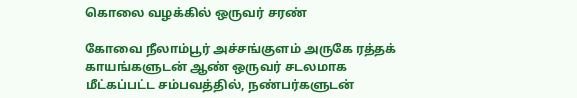கொலை வழக்கில் ஒருவர் சரண்

கோவை நீலாம்பூர் அச்சங்குளம் அருகே ரத்தக் காயங்களுடன் ஆண் ஒருவர் சடலமாக மீட்கப்பட்ட சம்பவத்தில், நண்பர்களுடன்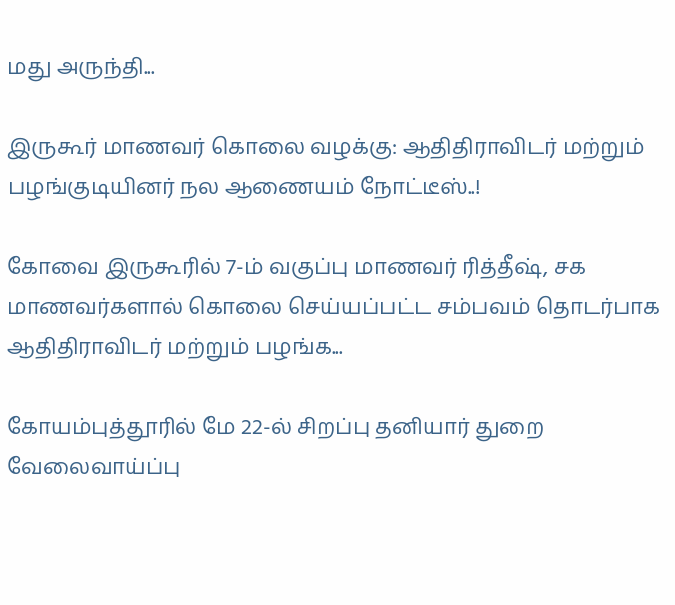மது அருந்தி...

இருகூர் மாணவர் கொலை வழக்கு: ஆதிதிராவிடர் மற்றும் பழங்குடியினர் நல ஆணையம் நோட்டீஸ்..!

கோவை இருகூரில் 7-ம் வகுப்பு மாணவர் ரித்தீஷ், சக மாணவர்களால் கொலை செய்யப்பட்ட சம்பவம் தொடர்பாக ஆதிதிராவிடர் மற்றும் பழங்க...

கோயம்புத்தூரில் மே 22-ல் சிறப்பு தனியார் துறை வேலைவாய்ப்பு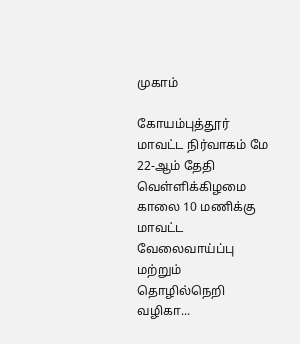முகாம்

கோயம்புத்தூர் மாவட்ட நிர்வாகம் மே 22-ஆம் தேதி வெள்ளிக்கிழமை காலை 10 மணிக்கு மாவட்ட வேலைவாய்ப்பு மற்றும் தொழில்நெறி வழிகா...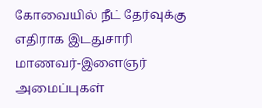கோவையில் நீட் தேர்வுக்கு எதிராக இடதுசாரி மாணவர்-இளைஞர் அமைப்புகள்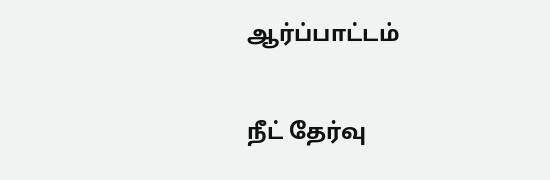ஆர்ப்பாட்டம்

நீட் தேர்வு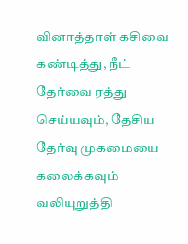வினாத்தாள் கசிவை கண்டித்து, நீட் தேர்வை ரத்து செய்யவும், தேசிய தேர்வு முகமையை கலைக்கவும் வலியுறுத்தி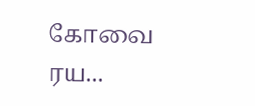கோவை ரய...